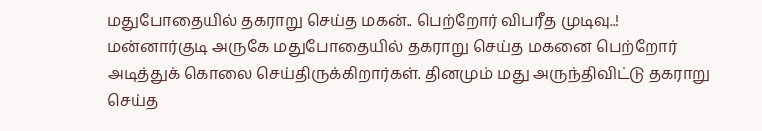மதுபோதையில் தகராறு செய்த மகன்.. பெற்றோர் விபரீத முடிவு..!
மன்னார்குடி அருகே மதுபோதையில் தகராறு செய்த மகனை பெற்றோர் அடித்துக் கொலை செய்திருக்கிறார்கள். தினமும் மது அருந்திவிட்டு தகராறு செய்த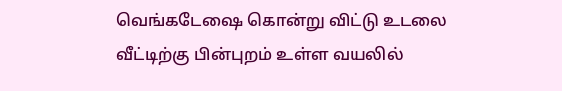வெங்கடேஷை கொன்று விட்டு உடலை வீட்டிற்கு பின்புறம் உள்ள வயலில்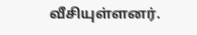வீசியுள்ளனர்.